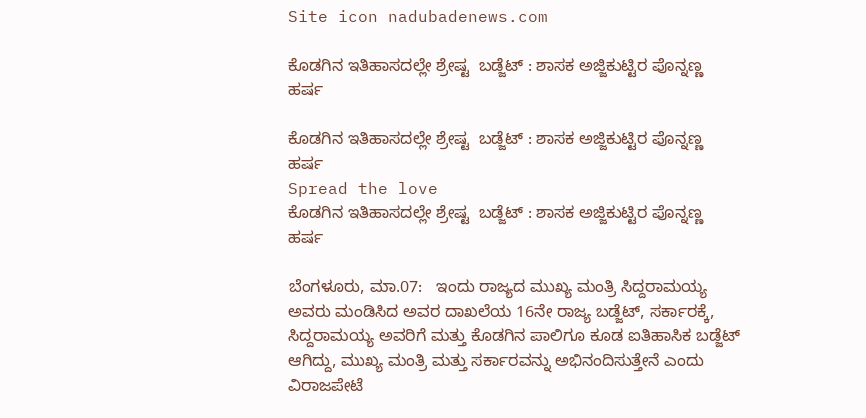Site icon nadubadenews.com

ಕೊಡಗಿನ ಇತಿಹಾಸದಲ್ಲೇ ಶ್ರೇಷ್ಟ  ಬಡ್ಜೆಟ್‌ : ಶಾಸಕ ಅಜ್ಜಿಕುಟ್ಟಿರ ಪೊನ್ನಣ್ಣ ಹರ್ಷ

ಕೊಡಗಿನ ಇತಿಹಾಸದಲ್ಲೇ ಶ್ರೇಷ್ಟ  ಬಡ್ಜೆಟ್‌ : ಶಾಸಕ ಅಜ್ಜಿಕುಟ್ಟಿರ ಪೊನ್ನಣ್ಣ ಹರ್ಷ
Spread the love
ಕೊಡಗಿನ ಇತಿಹಾಸದಲ್ಲೇ ಶ್ರೇಷ್ಟ  ಬಡ್ಜೆಟ್‌ : ಶಾಸಕ ಅಜ್ಜಿಕುಟ್ಟಿರ ಪೊನ್ನಣ್ಣ ಹರ್ಷ

ಬೆಂಗಳೂರು, ಮಾ.07:   ಇಂದು ರಾಜ್ಯದ ಮುಖ್ಯ ಮಂತ್ರಿ ಸಿದ್ದರಾಮಯ್ಯ ಅವರು ಮಂಡಿಸಿದ ಅವರ ದಾಖಲೆಯ 16ನೇ ರಾಜ್ಯ ಬಡ್ಜೆಟ್‌, ಸರ್ಕಾರಕ್ಕೆ, ಸಿದ್ದರಾಮಯ್ಯ ಅವರಿಗೆ ಮತ್ತು ಕೊಡಗಿನ ಪಾಲಿಗೂ ಕೂಡ ಐತಿಹಾಸಿಕ ಬಡ್ಜೆಟ್‌ ಆಗಿದ್ದು, ಮುಖ್ಯ ಮಂತ್ರಿ ಮತ್ತು ಸರ್ಕಾರವನ್ನು ಅಭಿನಂದಿಸುತ್ತೇನೆ ಎಂದು ವಿರಾಜಪೇಟೆ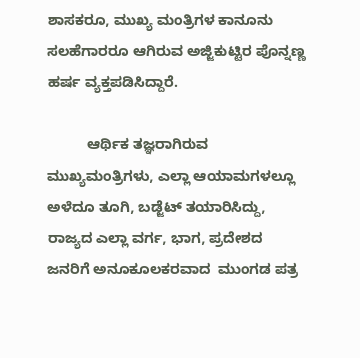ಶಾಸಕರೂ, ಮುಖ್ಯ ಮಂತ್ರಿಗಳ ಕಾನೂನು ಸಲಹೆಗಾರರೂ ಆಗಿರುವ ಅಜ್ಜಿಕುಟ್ಟಿರ ಪೊನ್ನಣ್ಣ ಹರ್ಷ ವ್ಯಕ್ತಪಡಿಸಿದ್ದಾರೆ.

          ಆರ್ಥಿಕ ತಜ್ಞರಾಗಿರುವ ಮುಖ್ಯಮಂತ್ರಿಗಳು, ಎಲ್ಲಾ ಆಯಾಮಗಳಲ್ಲೂ ಅಳೆದೂ ತೂಗಿ, ಬಡ್ಜೆಟ್‌ ತಯಾರಿಸಿದ್ದು, ರಾಜ್ಯದ ಎಲ್ಲಾ ವರ್ಗ, ಭಾಗ, ಪ್ರದೇಶದ ಜನರಿಗೆ ಅನೂಕೂಲಕರವಾದ  ಮುಂಗಡ ಪತ್ರ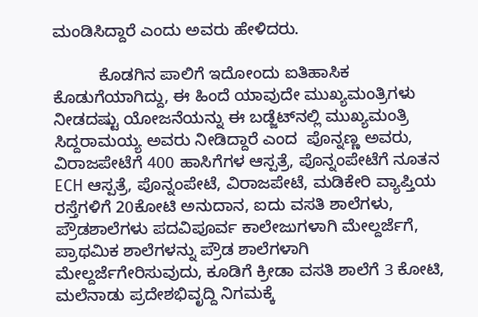ಮಂಡಿಸಿದ್ದಾರೆ ಎಂದು ಅವರು ಹೇಳಿದರು.

          ಕೊಡಗಿನ ಪಾಲಿಗೆ ಇದೋಂದು ಐತಿಹಾಸಿಕ ಕೊಡುಗೆಯಾಗಿದ್ದು, ಈ ಹಿಂದೆ ಯಾವುದೇ ಮುಖ್ಯಮಂತ್ರಿಗಳು ನೀಡದಷ್ಟು ಯೋಜನೆಯನ್ನು ಈ ಬಡ್ಜೆಟ್‌ನಲ್ಲಿ ಮುಖ್ಯಮಂತ್ರಿ ಸಿದ್ದರಾಮಯ್ಯ ಅವರು ನೀಡಿದ್ದಾರೆ ಎಂದ  ಪೊನ್ನಣ್ಣ ಅವರು, ವಿರಾಜಪೇಟೆಗೆ 400 ಹಾಸಿಗೆಗಳ ಆಸ್ಪತ್ರೆ, ಪೊನ್ನಂಪೇಟೆಗೆ ನೂತನ ECH ಆಸ್ಪತ್ರೆ, ಪೊನ್ನಂಪೇಟೆ, ವಿರಾಜಪೇಟೆ, ಮಡಿಕೇರಿ ವ್ಯಾಪ್ತಿಯ ರಸ್ತೆಗಳಿಗೆ 20ಕೋಟಿ ಅನುದಾನ, ಐದು ವಸತಿ ಶಾಲೆಗಳು, ಪ್ರೌಡಶಾಲೆಗಳು ಪದವಿಪೂರ್ವ ಕಾಲೇಜುಗಳಾಗಿ ಮೇಲ್ದರ್ಜೆಗೆ,  ಪ್ರಾಥಮಿಕ ಶಾಲೆಗಳನ್ನು ಪ್ರೌಡ ಶಾಲೆಗಳಾಗಿ ಮೇಲ್ದರ್ಜೆಗೇರಿಸುವುದು, ಕೂಡಿಗೆ ಕ್ರೀಡಾ ವಸತಿ ಶಾಲೆಗೆ 3 ಕೋಟಿ, ಮಲೆನಾಡು ಪ್ರದೇಶಭಿವೃದ್ದಿ ನಿಗಮಕ್ಕೆ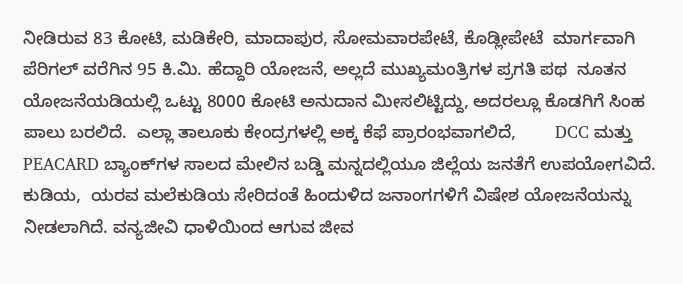ನೀಡಿರುವ 83 ಕೋಟಿ, ಮಡಿಕೇರಿ, ಮಾದಾಪುರ, ಸೋಮವಾರಪೇಟೆ, ಕೊಡ್ಲೀಪೇಟೆ  ಮಾರ್ಗವಾಗಿ ಪೆರಿಗಲ್‌ ವರೆಗಿನ 95 ಕಿ.ಮಿ. ಹೆದ್ದಾರಿ ಯೋಜನೆ, ಅಲ್ಲದೆ ಮುಖ್ಯಮಂತ್ರಿಗಳ ಪ್ರಗತಿ ಪಥ  ನೂತನ ಯೋಜನೆಯಡಿಯಲ್ಲಿ ಒಟ್ಟು 8000 ಕೋಟಿ ಅನುದಾನ ಮೀಸಲಿಟ್ಟಿದ್ದು, ಅದರಲ್ಲೂ ಕೊಡಗಿಗೆ ಸಿಂಹ ಪಾಲು ಬರಲಿದೆ.  ಎಲ್ಲಾ ತಾಲೂಕು ಕೇಂದ್ರಗಳಲ್ಲಿ ಅಕ್ಕ ಕೆಫೆ ಪ್ರಾರಂಭವಾಗಲಿದೆ,        DCC ಮತ್ತು PEACARD ಬ್ಯಾಂಕ್‌ಗಳ ಸಾಲದ ಮೇಲಿನ ಬಡ್ಡಿ ಮನ್ನದಲ್ಲಿಯೂ ಜಿಲ್ಲೆಯ ಜನತೆಗೆ ಉಪಯೋಗವಿದೆ.  ಕುಡಿಯ,  ಯರವ ಮಲೆಕುಡಿಯ ಸೇರಿದಂತೆ ಹಿಂದುಳಿದ ಜನಾಂಗಗಳಿಗೆ ವಿಷೇಶ ಯೋಜನೆಯನ್ನು ನೀಡಲಾಗಿದೆ. ವನ್ಯಜೀವಿ ಧಾಳಿಯಿಂದ ಆಗುವ ಜೀವ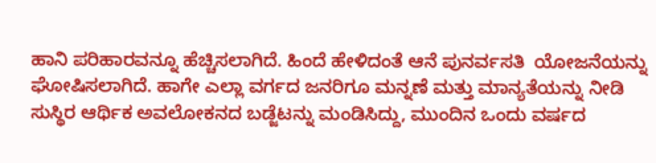ಹಾನಿ ಪರಿಹಾರವನ್ನೂ ಹೆಚ್ಚಿಸಲಾಗಿದೆ. ಹಿಂದೆ ಹೇಳಿದಂತೆ ಆನೆ ಪುನರ್ವಸತಿ  ಯೋಜನೆಯನ್ನು ಘೋಷಿಸಲಾಗಿದೆ. ಹಾಗೇ ಎಲ್ಲಾ ವರ್ಗದ ಜನರಿಗೂ ಮನ್ನಣೆ ಮತ್ತು ಮಾನ್ಯತೆಯನ್ನು ನೀಡಿ ಸುಸ್ಥಿರ ಆರ್ಥಿಕ ಅವಲೋಕನದ ಬಡ್ಜೆಟನ್ನು ಮಂಡಿಸಿದ್ದು, ಮುಂದಿನ ಒಂದು ವರ್ಷದ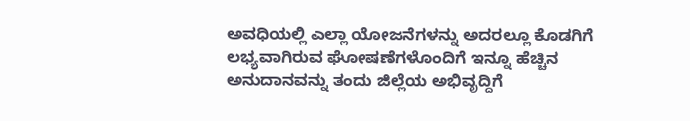ಅವಧಿಯಲ್ಲಿ ಎಲ್ಲಾ ಯೋಜನೆಗಳನ್ನು ಅದರಲ್ಲೂ ಕೊಡಗಿಗೆ ಲಭ್ಯವಾಗಿರುವ ಘೋಷಣೆಗಳೊಂದಿಗೆ ಇನ್ನೂ ಹೆಚ್ಚಿನ ಅನುದಾನವನ್ನು ತಂದು ಜಿಲ್ಲೆಯ ಅಭಿವೃದ್ದಿಗೆ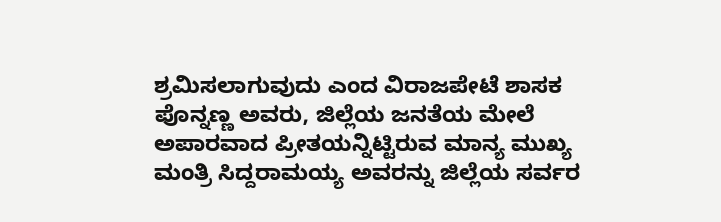ಶ್ರಮಿಸಲಾಗುವುದು ಎಂದ ವಿರಾಜಪೇಟೆ ಶಾಸಕ ಪೊನ್ನಣ್ಣ ಅವರು, ಜಿಲ್ಲೆಯ ಜನತೆಯ ಮೇಲೆ ಅಪಾರವಾದ ಪ್ರೀತಯನ್ನಿಟ್ಟಿರುವ ಮಾನ್ಯ ಮುಖ್ಯ ಮಂತ್ರಿ ಸಿದ್ದರಾಮಯ್ಯ ಅವರನ್ನು ಜಿಲ್ಲೆಯ ಸರ್ವರ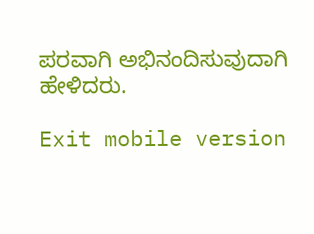ಪರವಾಗಿ ಅಭಿನಂದಿಸುವುದಾಗಿ ಹೇಳಿದರು.

Exit mobile version